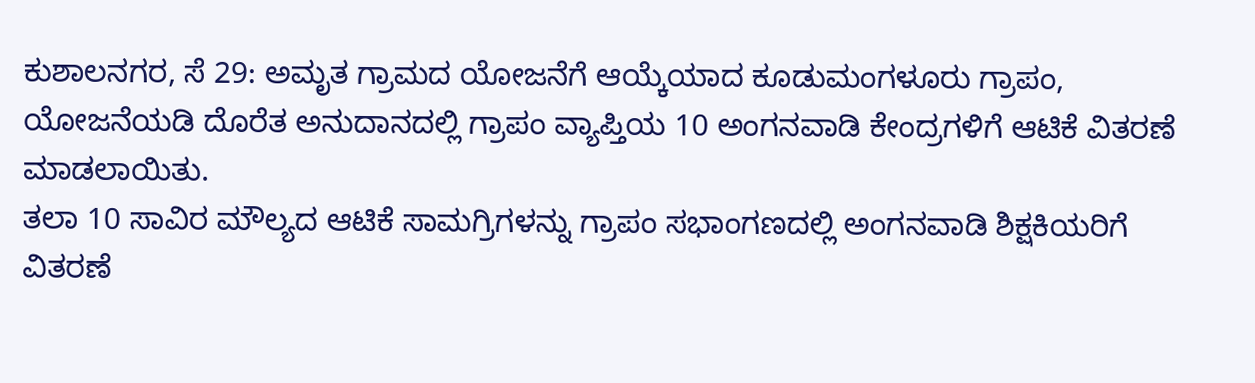ಕುಶಾಲನಗರ, ಸೆ 29: ಅಮೃತ ಗ್ರಾಮದ ಯೋಜನೆಗೆ ಆಯ್ಕೆಯಾದ ಕೂಡುಮಂಗಳೂರು ಗ್ರಾಪಂ, ಯೋಜನೆಯಡಿ ದೊರೆತ ಅನುದಾನದಲ್ಲಿ ಗ್ರಾಪಂ ವ್ಯಾಪ್ತಿಯ 10 ಅಂಗನವಾಡಿ ಕೇಂದ್ರಗಳಿಗೆ ಆಟಿಕೆ ವಿತರಣೆ ಮಾಡಲಾಯಿತು.
ತಲಾ 10 ಸಾವಿರ ಮೌಲ್ಯದ ಆಟಿಕೆ ಸಾಮಗ್ರಿಗಳನ್ನು ಗ್ರಾಪಂ ಸಭಾಂಗಣದಲ್ಲಿ ಅಂಗನವಾಡಿ ಶಿಕ್ಷಕಿಯರಿಗೆ ವಿತರಣೆ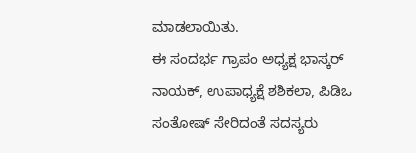ಮಾಡಲಾಯಿತು.
ಈ ಸಂದರ್ಭ ಗ್ರಾಪಂ ಅಧ್ಯಕ್ಷ ಭಾಸ್ಕರ್ ನಾಯಕ್, ಉಪಾಧ್ಯಕ್ಷೆ ಶಶಿಕಲಾ, ಪಿಡಿಒ ಸಂತೋಷ್ ಸೇರಿದಂತೆ ಸದಸ್ಯರು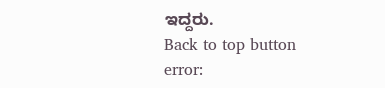ಇದ್ದರು.
Back to top button
error: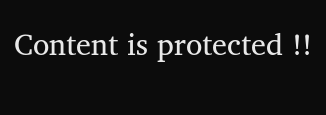Content is protected !!